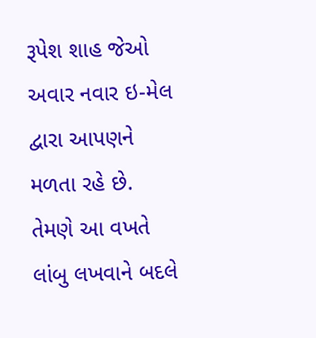રૂપેશ શાહ જેઓ અવાર નવાર ઇ-મેલ દ્વારા આપણને મળતા રહે છે. તેમણે આ વખતે લાંબુ લખવાને બદલે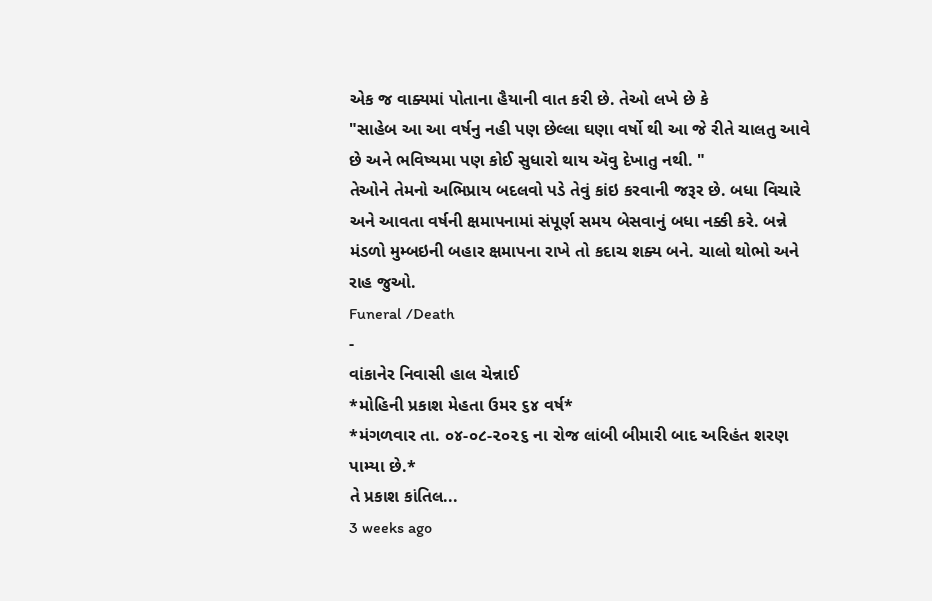એક જ વાક્યમાં પોતાના હૈયાની વાત કરી છે. તેઓ લખે છે કે
"સાહેબ આ આ વર્ષનુ નહી પણ છેલ્લા ઘણા વર્ષો થી આ જે રીતે ચાલતુ આવે છે અને ભવિષ્યમા પણ કોઈ સુધારો થાય ઍવુ દેખાતુ નથી. "
તેઓને તેમનો અભિપ્રાય બદલવો પડે તેવું કાંઇ કરવાની જરૂર છે. બધા વિચારે અને આવતા વર્ષની ક્ષમાપનામાં સંપૂર્ણ સમય બેસવાનું બધા નક્કી કરે. બન્ને મંડળો મુમ્બઇની બહાર ક્ષમાપના રાખે તો કદાચ શક્ય બને. ચાલો થોભો અને રાહ જુઓ.
Funeral /Death
-
વાંકાનેર નિવાસી હાલ ચેન્નાઈ
*મોહિની પ્રકાશ મેહતા ઉમર ૬૪ વર્ષ*
*મંગળવાર તા. ૦૪-૦૮-૨૦૨૬ ના રોજ લાંબી બીમારી બાદ અરિહંત શરણ પામ્યા છે.*
તે પ્રકાશ કાંતિલ...
3 weeks ago